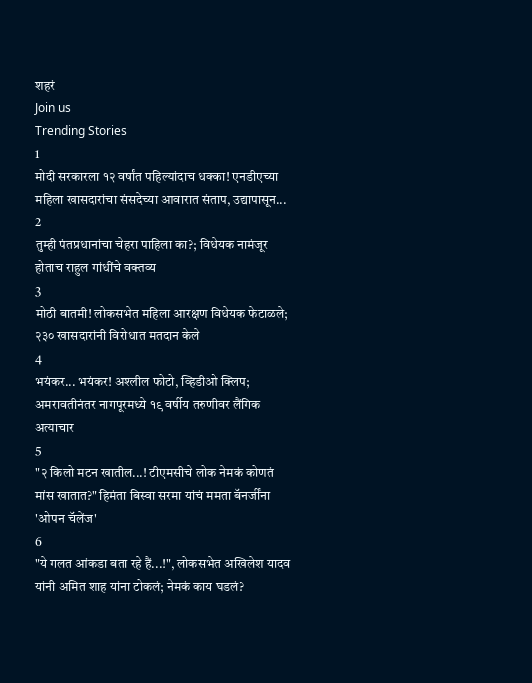शहरं
Join us
Trending Stories
1
मोदी सरकारला १२ वर्षांत पहिल्यांदाच धक्का! एनडीएच्या महिला खासदारांचा संसदेच्या आवारात संताप, उद्यापासून...
2
तुम्ही पंतप्रधानांचा चेहरा पाहिला का?; विधेयक नामंजूर होताच राहुल गांधींचे वक्तव्य
3
मोठी बातमी! लोकसभेत महिला आरक्षण विधेयक फेटाळले; २३० खासदारांनी विरोधात मतदान केले
4
भयंकर... भयंकर! अश्लील फोटो, व्हिडीओ क्लिप; अमरावतीनंतर नागपूरमध्ये १९ वर्षीय तरुणीवर लैंगिक अत्याचार
5
"२ किलो मटन खातील...! टीएमसीचे लोक नेमकं कोणतं मांस खातात?" हिमंता बिस्वा सरमा यांचं ममता बॅनर्जींना 'ओपन चॅलेंज'
6
"ये गलत आंकडा बता रहे हैं...!", लोकसभेत अखिलेश यादव यांनी अमित शाह यांना टोकलं; नेमकं काय घडलं?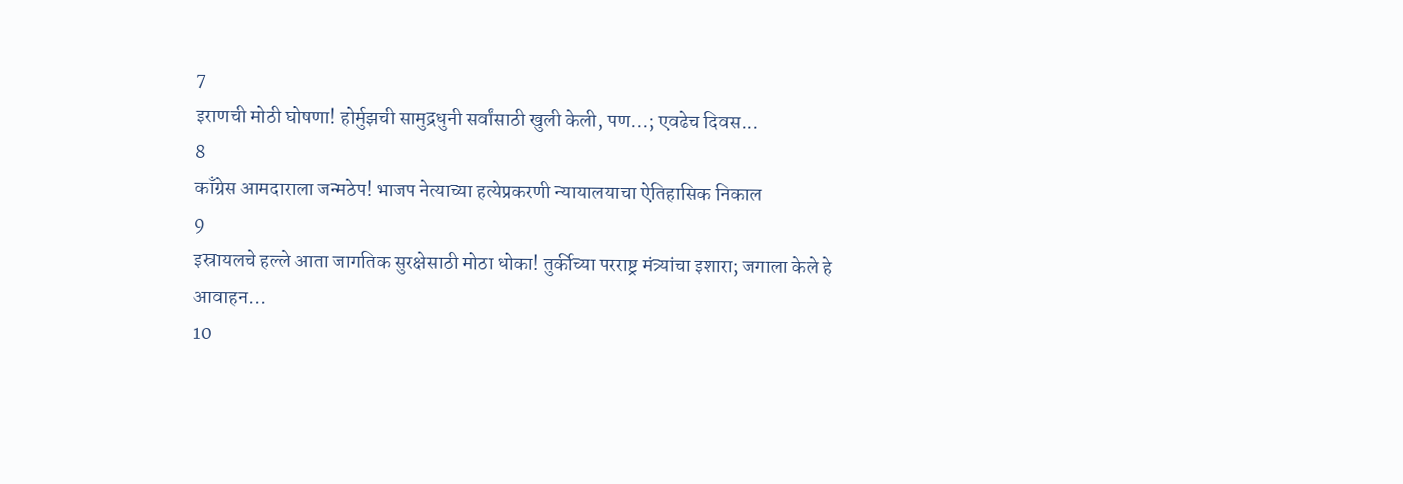7
इराणची मोठी घोषणा! होर्मुझची सामुद्रधुनी सर्वांसाठी खुली केली, पण...; एवढेच दिवस...
8
काँग्रेस आमदाराला जन्मठेप! भाजप नेत्याच्या हत्येप्रकरणी न्यायालयाचा ऐतिहासिक निकाल
9
इस्रायलचे हल्ले आता जागतिक सुरक्षेसाठी मोठा धोका! तुर्कीच्या परराष्ट्र मंत्र्यांचा इशारा; जगाला केले हे आवाहन...
10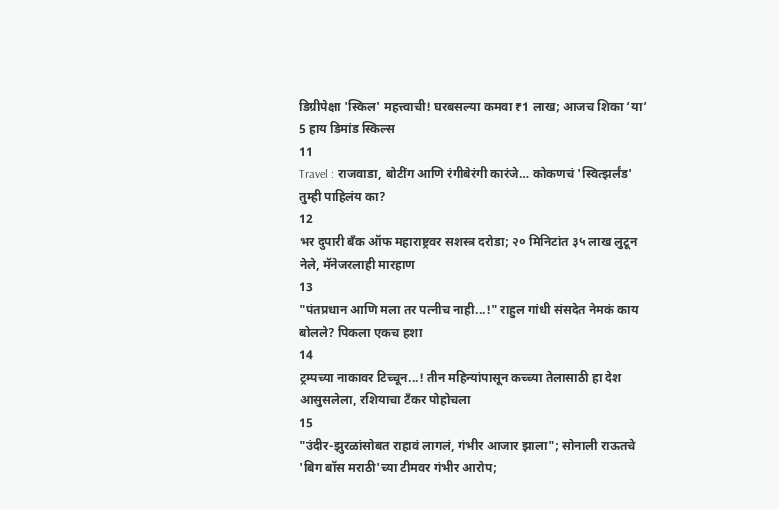डिग्रीपेक्षा 'स्किल' महत्त्वाची! घरबसल्या कमवा ₹1 लाख; आजच शिका ‘या’ 5 हाय डिमांड स्किल्स
11
Travel : राजवाडा, बोटींग आणि रंगीबेरंगी कारंजे… कोकणचं 'स्वित्झर्लंड' तुम्ही पाहिलंय का?
12
भर दुपारी बँक ऑफ महाराष्ट्रवर सशस्त्र दरोडा; २० मिनिटांत ३५ लाख लुटून नेले, मॅनेजरलाही मारहाण
13
"पंतप्रधान आणि मला तर पत्नीच नाही...!" राहुल गांधी संसदेत नेमकं काय बोलले? पिकला एकच हशा
14
ट्रम्पच्या नाकावर टिच्चून...! तीन महिन्यांपासून कच्च्या तेलासाठी हा देश आसुसलेला, रशियाचा टँकर पोहोचला
15
"उंदीर-झुरळांसोबत राहावं लागलं, गंभीर आजार झाला"; सोनाली राऊतचे 'बिग बॉस मराठी'च्या टीमवर गंभीर आरोप;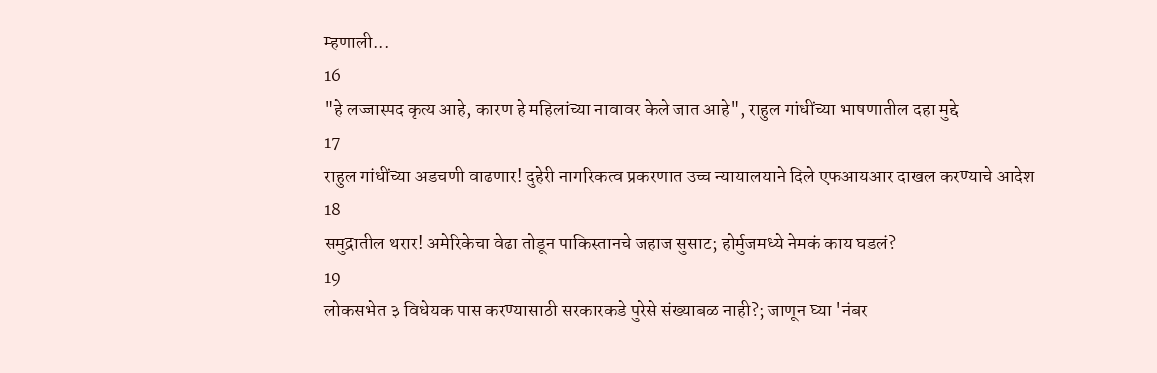म्हणाली...
16
"हे लज्जास्पद कृत्य आहे, कारण हे महिलांच्या नावावर केले जात आहे", राहुल गांधींच्या भाषणातील दहा मुद्दे
17
राहुल गांधींच्या अडचणी वाढणार! दुहेरी नागरिकत्व प्रकरणात उच्च न्यायालयाने दिले एफआयआर दाखल करण्याचे आदेश
18
समुद्रातील थरार! अमेरिकेचा वेढा तोडून पाकिस्तानचे जहाज सुसाट; होर्मुजमध्ये नेमकं काय घडलं?
19
लोकसभेत ३ विधेयक पास करण्यासाठी सरकारकडे पुरेसे संख्याबळ नाही?; जाणून घ्या 'नंबर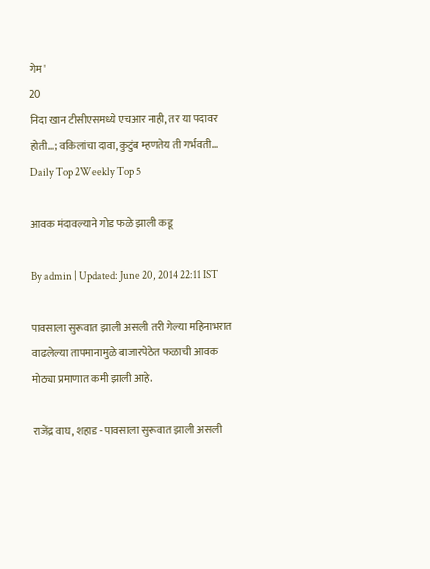गेम'
20
निदा खान टीसीएसमध्ये एचआर नाही, तर या पदावर होती...; वकिलांचा दावा, कुटुंब म्हणतेय ती गर्भवती...
Daily Top 2Weekly Top 5

आवक मंदावल्याने गोड फळे झाली कडू

By admin | Updated: June 20, 2014 22:11 IST

पावसाला सुरूवात झाली असली तरी गेल्या महिनाभरात वाढलेल्या तापमानामुळे बाजारपेठेत फळाची आवक मोठ्या प्रमाणात कमी झाली आहे.

राजेंद्र वाघ, शहाड - पावसाला सुरूवात झाली असली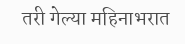तरी गेल्या महिनाभरात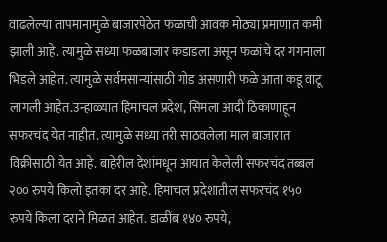वाढलेल्या तापमानामुळे बाजारपेठेत फळाची आवक मोठ्या प्रमाणात कमी झाली आहे. त्यामुळे सध्या फळबाजार कडाडला असून फळांचे दर गगनाला भिडले आहेत. त्यामुळे सर्वमसान्यांसाठी गोड असणारी फळे आता कडू वाटू लागली आहेत.उन्हाळ्यात हिमाचल प्रदेश, सिमला आदी ठिकाणाहून सफरचंद येत नाहीत. त्यामुळे सध्या तरी साठवलेला माल बाजारात विक्रीसाठी येत आहे. बाहेरील देशांमधून आयात केलेली सफरचंद तब्बल २०० रुपये किलो इतका दर आहे. हिमाचल प्रदेशातील सफरचंद १५० रुपये किला दराने मिळत आहेत. डाळींब १४० रुपये,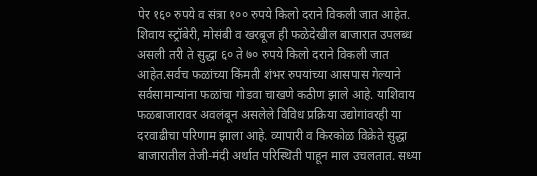पेर १६० रुपये व संत्रा १०० रुपये किलो दराने विकली जात आहेत. शिवाय स्ट्रॉबेरी, मोसंबी व खरबूज ही फळेदेखील बाजारात उपलब्ध असली तरी ते सुद्धा ६० ते ७० रुपये किलो दराने विकली जात आहेत.सर्वच फळांच्या किंमती शंभर रुपयांच्या आसपास गेल्याने सर्वसामान्यांना फळांचा गोडवा चाखणे कठीण झाले आहे. याशिवाय फळबाजारावर अवलंबून असलेले विविध प्रक्रिया उद्योगांवरही या दरवाढीचा परिणाम झाला आहे. व्यापारी व किरकोळ विक्रेते सुद्धा बाजारातील तेजी-मंदी अर्थात परिस्थिती पाहून माल उचलतात. सध्या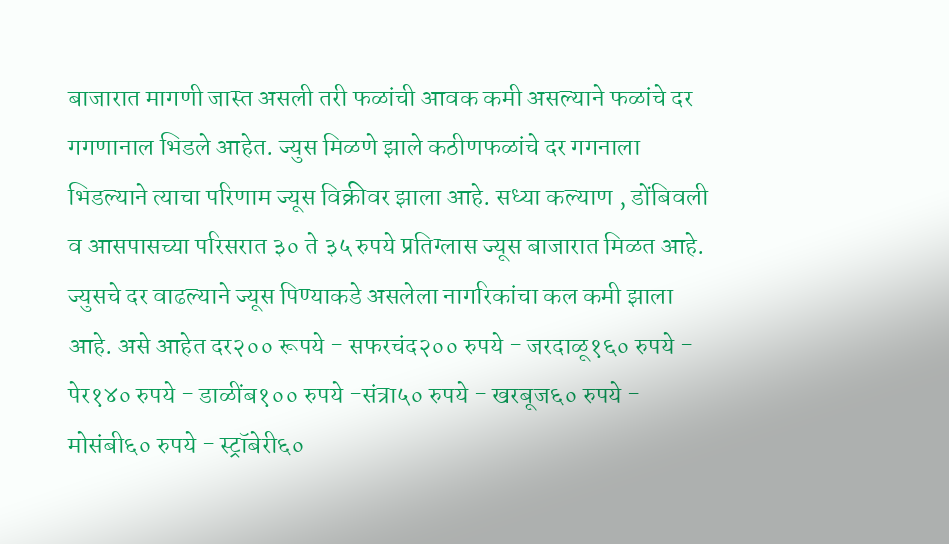बाजारात मागणी जास्त असली तरी फळांची आवक कमी असल्याने फळांचे दर गगणानाल भिडले आहेत. ज्युस मिळणे झाले कठीणफळांचे दर गगनाला भिडल्याने त्याचा परिणाम ज्यूस विक्रीवर झाला आहे. सध्या कल्याण , डोंबिवली व आसपासच्या परिसरात ३० ते ३५ रुपये प्रतिग्लास ज्यूस बाजारात मिळत आहे. ज्युसचे दर वाढल्याने ज्यूस पिण्याकडे असलेला नागरिकांचा कल कमी झाला आहे. असे आहेत दर२०० रूपये - सफरचंद२०० रुपये - जरदाळू१६० रुपये - पेर१४० रुपये - डाळींब१०० रुपये -संत्रा५० रुपये - खरबूज६० रुपये - मोसंबी६० रुपये - स्ट्रॉबेरी६०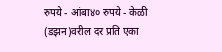रुपये - आंबा४० रुपये - केळी (डझन)वरील दर प्रति एका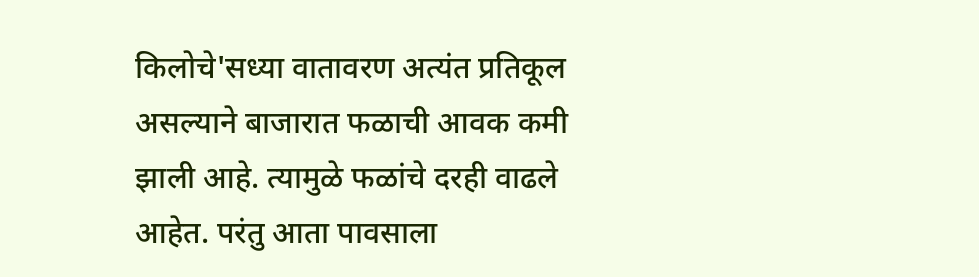किलोचे'सध्या वातावरण अत्यंत प्रतिकूल असल्याने बाजारात फळाची आवक कमी झाली आहे. त्यामुळे फळांचे दरही वाढले आहेत. परंतु आता पावसाला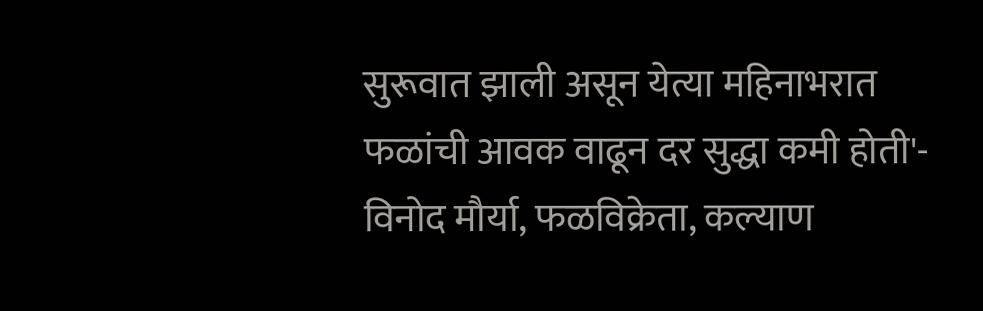सुरूवात झाली असून येत्या महिनाभरात फळांची आवक वाढून दर सुद्धा कमी होती'- विनोद मौर्या, फळविक्रेता, कल्याण